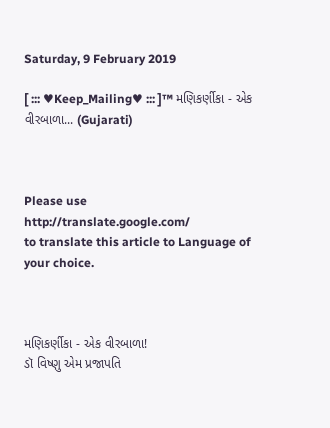Saturday, 9 February 2019

[ ::: ♥Keep_Mailing♥ ::: ]™ મણિકર્ણીકા - એક વીરબાળા... (Gujarati)



Please use
http://translate.google.com/
to translate this article to Language of your choice.



મણિકર્ણીકા - એક વીરબાળા!
ડૉ વિષ્ણુ એમ પ્રજાપતિ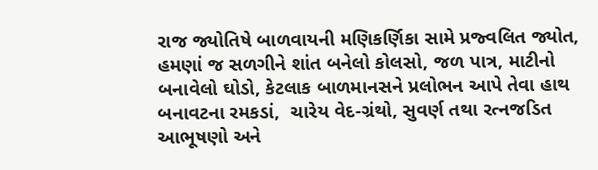રાજ જ્યોતિષે બાળવાયની મણિકર્ણિકા સામે પ્રજ્વલિત જ્યોત, હમણાં જ સળગીને શાંત બનેલો કોલસો, જળ પાત્ર, માટીનો બનાવેલો ઘોડો, કેટલાક બાળમાનસને પ્રલોભન આપે તેવા હાથ બનાવટના રમકડાં,  ચારેય વેદ-ગ્રંથો, સુવર્ણ તથા રત્નજડિત આભૂષણો અને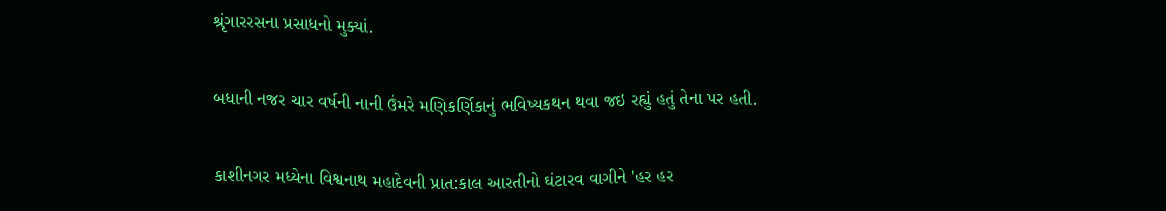શ્રૃંગારરસના પ્રસાધનો મુક્યાં.


બધાની નજર ચાર વર્ષની નાની ઉંમરે મણિકર્ણિકાનું ભવિષ્યકથન થવા જઇ રહ્યું હતું તેના પર હતી.


કાશીનગર મધ્યેના વિશ્વનાથ મહાદેવની પ્રાત:કાલ આરતીનો ઘંટારવ વાગીને 'હર હર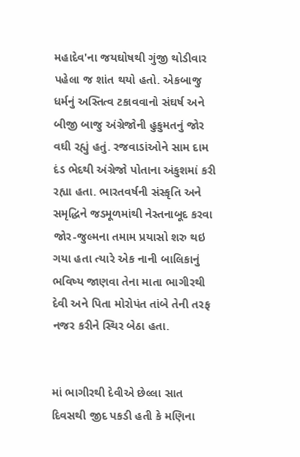મહાદેવ'ના જયઘોષથી ગુંજી થોડીવાર પહેલા જ શાંત થયો હતો. એકબાજુ ધર્મનું અસ્તિત્વ ટકાવવાનો સંઘર્ષ અને બીજી બાજુ અંગ્રેજોની હુકુમતનું જોર વઘી રહ્યું હતું. રજવાડાંઓને સામ દામ દંડ ભેદથી અંગ્રેજો પોતાના અંકુશમાં કરી રહ્યા હતા. ભારતવર્ષની સંસ્કૃતિ અને સમૃદ્ધિને જડમૂળમાંથી નેસ્તનાબૂદ કરવા જોર-જુલ્મના તમામ પ્રયાસો શરુ થઇ ગયા હતા ત્યારે એક નાની બાલિકાનું ભવિષ્ય જાણવા તેના માતા ભાગીરથી દેવી અને પિતા મોરોપંત તાંબે તેની તરફ નજર કરીને સ્થિર બેઠા હતા.


માં ભાગીરથી દેવીએ છેલ્લા સાત દિવસથી જીદ પકડી હતી કે મણિના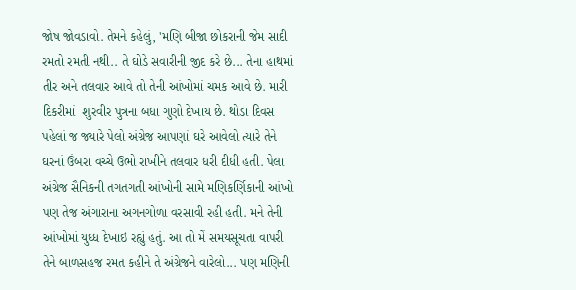જોષ જોવડાવો. તેમને કહેલું, 'મણિ બીજા છોકરાની જેમ સાદી રમતો રમતી નથી.. તે ઘોડે સવારીની જીદ કરે છે... તેના હાથમાં તીર અને તલવાર આવે તો તેની આંખોમાં ચમક આવે છે. મારી દિકરીમાં  શુરવીર પુત્રના બધા ગુણો દેખાય છે. થોડા દિવસ પહેલાં જ જ્યારે પેલો અંગ્રેજ આપણાં ઘરે આવેલો ત્યારે તેને ઘરનાં ઉંબરા વચ્ચે ઉભો રાખીને તલવાર ધરી દીધી હતી. પેલા અંગ્રેજ સૈનિકની તગતગતી આંખોની સામે મણિકર્ણિકાની આંખો પણ તેજ અંગારાના અગનગોળા વરસાવી રહી હતી. મને તેની આંખોમાં યુધ્ધ દેખાઇ રહ્યું હતું. આ તો મેં સમયસૂચતા વાપરી તેને બાળસહજ રમત કહીને તે અંગ્રેજને વારેલો... પણ મણિની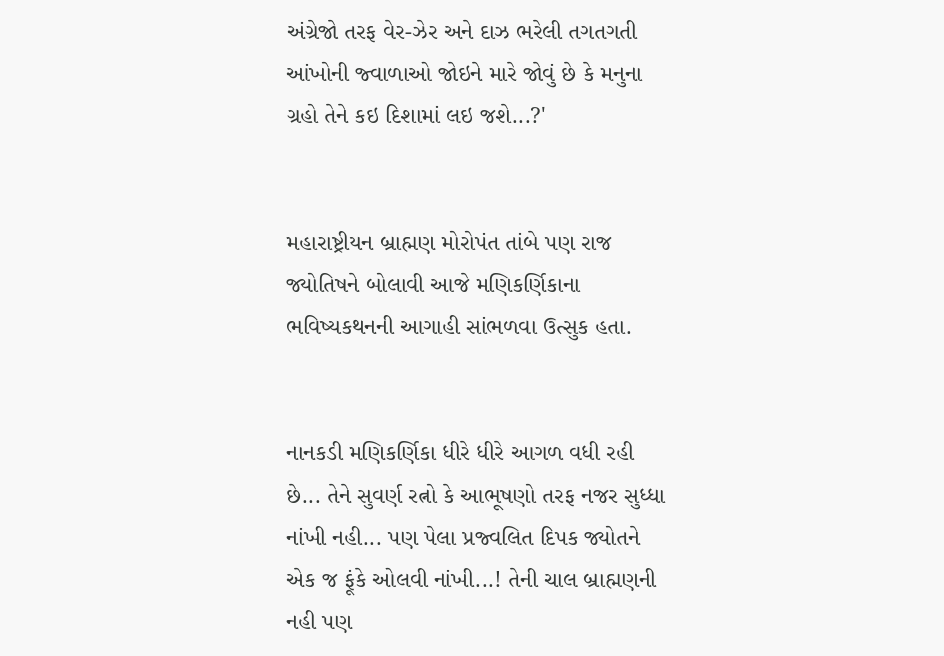અંગ્રેજો તરફ વેર-ઝેર અને દાઝ ભરેલી તગતગતી આંખોની જ્વાળાઓ જોઇને મારે જોવું છે કે મનુના ગ્રહો તેને કઇ દિશામાં લઇ જશે...?'


મહારાષ્ટ્રીયન બ્રાહ્મણ મોરોપંત તાંબે પણ રાજ જ્યોતિષને બોલાવી આજે મણિકર્ણિકાના ભવિષ્યકથનની આગાહી સાંભળવા ઉત્સુક હતા.


નાનકડી મણિકર્ણિકા ધીરે ધીરે આગળ વધી રહી છે... તેને સુવર્ણ રત્નો કે આભૂષણો તરફ નજર સુધ્ધા નાંખી નહી... પણ પેલા પ્રજ્વલિત દિપક જ્યોતને એક જ ફૂંકે ઓલવી નાંખી...! તેની ચાલ બ્રાહ્મણની નહી પણ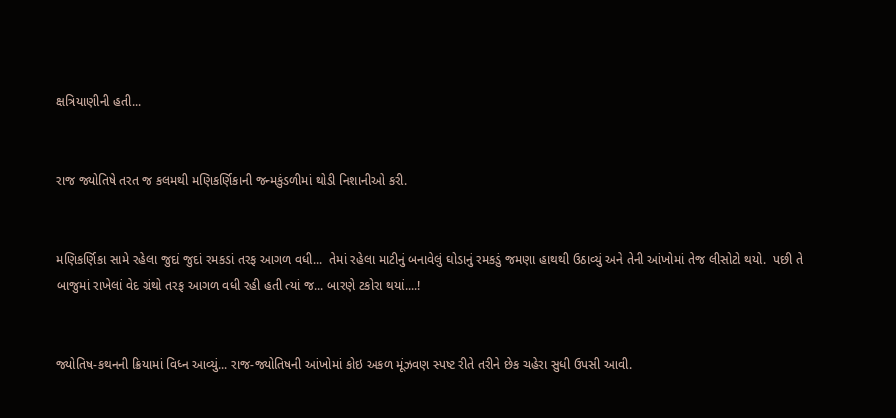ક્ષત્રિયાણીની હતી...


રાજ જ્યોતિષે તરત જ કલમથી મણિકર્ણિકાની જન્મકુંડળીમાં થોડી નિશાનીઓ કરી.


મણિકર્ણિકા સામે રહેલા જુદાં જુદાં રમકડાં તરફ આગળ વધી...  તેમાં રહેલા માટીનું બનાવેલું ઘોડાનું રમકડું જમણા હાથથી ઉઠાવ્યું અને તેની આંખોમાં તેજ લીસોટો થયો.  પછી તે બાજુમાં રાખેલાં વેદ ગ્રંથો તરફ આગળ વધી રહી હતી ત્યાં જ... બારણે ટકોરા થયાં....!


જ્યોતિષ-કથનની ક્રિયામાં વિધ્ન આવ્યું... રાજ-જ્યોતિષની આંખોમાં કોઇ અકળ મૂંઝવણ સ્પષ્ટ રીતે તરીને છેક ચહેરા સુધી ઉપસી આવી.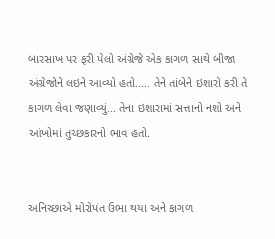બારસાખ પર ફરી પેલો અંગ્રેજે એક કાગળ સાથે બીજા અંગ્રેજોને લઇને આવ્યો હતો..... તેને તાંબેને ઇશારો કરી તે કાગળ લેવા જણાવ્યું... તેના ઇશારામાં સત્તાનો નશો અને આંખોમાં તુચ્છકારનો ભાવ હતો.


અનિચ્છાએ મોરોપંત ઉભા થયા અને કાગળ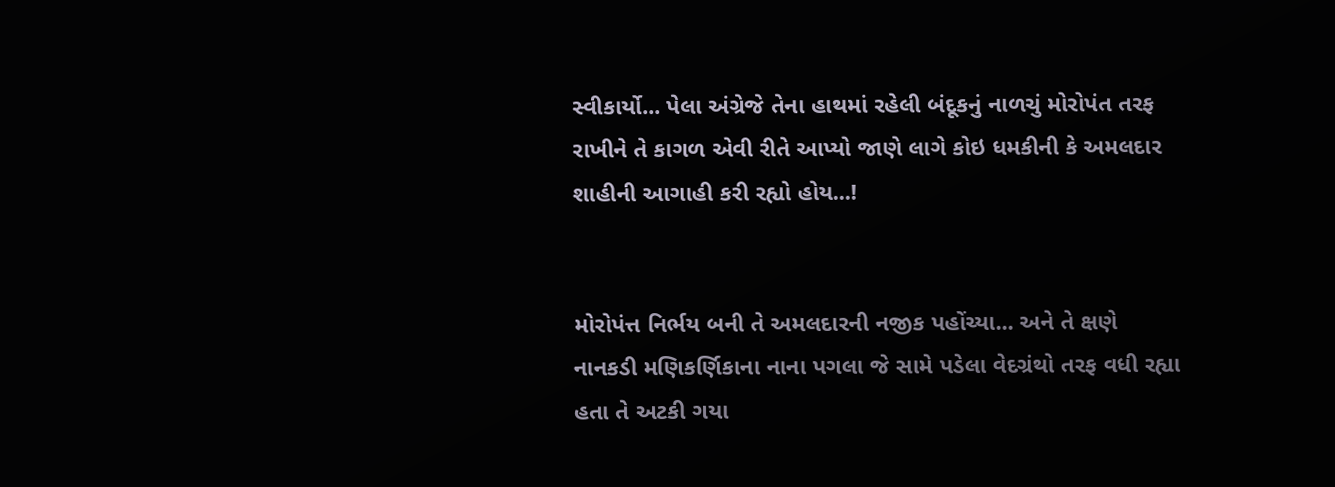સ્વીકાર્યો... પેલા અંગ્રેજે તેના હાથમાં રહેલી બંદૂકનું નાળચું મોરોપંત તરફ રાખીને તે કાગળ એવી રીતે આપ્યો જાણે લાગે કોઇ ધમકીની કે અમલદાર શાહીની આગાહી કરી રહ્યો હોય...!


મોરોપંત્ત નિર્ભય બની તે અમલદારની નજીક પહોંચ્યા... અને તે ક્ષણે નાનકડી મણિકર્ણિકાના નાના પગલા જે સામે પડેલા વેદગ્રંથો તરફ વધી રહ્યા હતા તે અટકી ગયા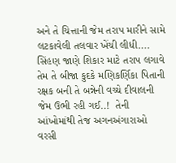અને તે ચિત્તાની જેમ તરાપ મારીને સામે લટકાવેલી તલવાર ખેંચી લીધી.... સિંહણ જાણે શિકાર માટે તરાપ લગાવે તેમ તે બીજા કુદકે મણિકર્ણિકા પિતાની રક્ષક બની તે બન્નેની વચ્ચે દીવાલની જેમ ઉભી રહી ગઈ..!  તેની આંખોમાંથી તેજ અગનઅંગારાઓ વરસી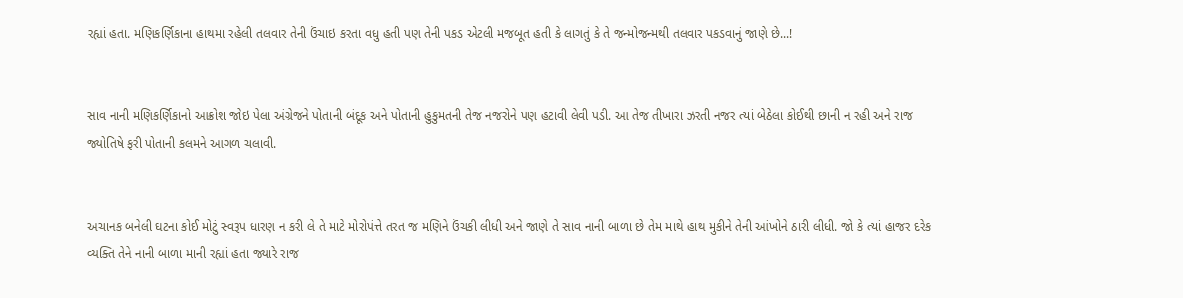રહ્યાં હતા. મણિકર્ણિકાના હાથમા રહેલી તલવાર તેની ઉંચાઇ કરતા વધુ હતી પણ તેની પકડ એટલી મજબૂત હતી કે લાગતું કે તે જન્મોજન્મથી તલવાર પકડવાનું જાણે છે...!


સાવ નાની મણિકર્ણિકાનો આક્રોશ જોઇ પેલા અંગ્રેજને પોતાની બંદૂક અને પોતાની હુકુમતની તેજ નજરોને પણ હટાવી લેવી પડી. આ તેજ તીખારા ઝરતી નજર ત્યાં બેઠેલા કોઈથી છાની ન રહી અને રાજ જ્યોતિષે ફરી પોતાની કલમને આગળ ચલાવી.


અચાનક બનેલી ઘટના કોઈ મોટું સ્વરૂપ ધારણ ન કરી લે તે માટે મોરોપંત્તે તરત જ મણિને ઉંચકી લીધી અને જાણે તે સાવ નાની બાળા છે તેમ માથે હાથ મુકીને તેની આંખોને ઠારી લીધી. જો કે ત્યાં હાજર દરેક વ્યક્તિ તેને નાની બાળા માની રહ્યાં હતા જ્યારે રાજ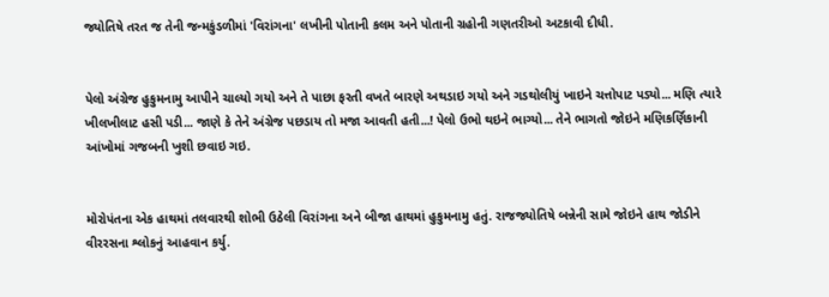જ્યોતિષે તરત જ તેની જન્મકુંડળીમાં 'વિરાંગના' લખીની પોતાની કલમ અને પોતાની ગ્રહોની ગણતરીઓ અટકાવી દીધી.


પેલો અંગ્રેજ હુકુમનામુ આપીને ચાલ્યો ગયો અને તે પાછા ફરતી વખતે બારણે અથડાઇ ગયો અને ગડથોલીયું ખાઇને ચત્તોપાટ પડ્યો... મણિ ત્યારે ખીલખીલાટ હસી પડી... જાણે કે તેને અંગ્રેજ પછડાય તો મજા આવતી હતી...! પેલો ઉભો થઇને ભાગ્યો... તેને ભાગતો જોઇને મણિકર્ણિકાની આંખોમાં ગજબની ખુશી છવાઇ ગઇ.


મોરોપંતના એક હાથમાં તલવારથી શોભી ઉઠેલી વિરાંગના અને બીજા હાથમાં હુકુમનામુ હતું. રાજજ્યોતિષે બન્નેની સામે જોઇને હાથ જોડીને વીરરસના શ્લોકનું આહવાન કર્યુ.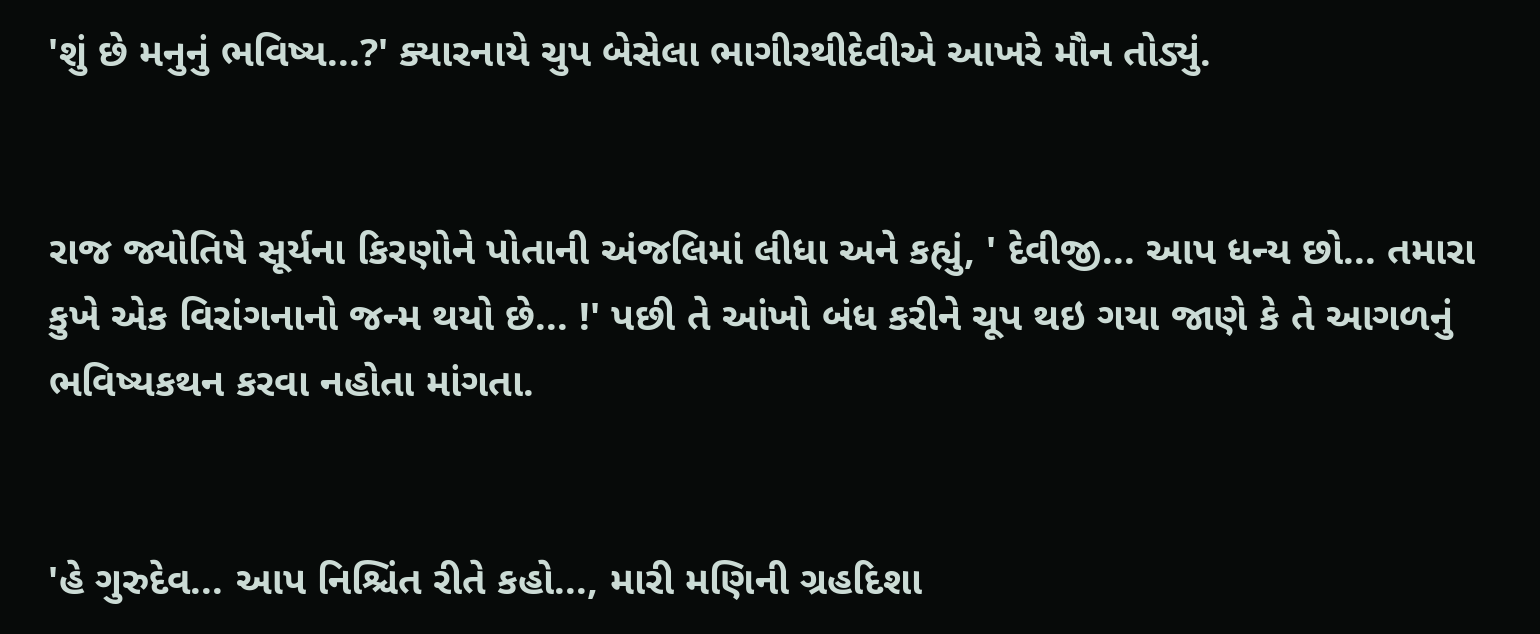'શું છે મનુનું ભવિષ્ય...?' ક્યારનાયે ચુપ બેસેલા ભાગીરથીદેવીએ આખરે મૌન તોડ્યું.


રાજ જ્યોતિષે સૂર્યના કિરણોને પોતાની અંજલિમાં લીધા અને કહ્યું, ' દેવીજી... આપ ધન્ય છો... તમારા કુખે એક વિરાંગનાનો જન્મ થયો છે... !' પછી તે આંખો બંધ કરીને ચૂપ થઇ ગયા જાણે કે તે આગળનું ભવિષ્યકથન કરવા નહોતા માંગતા.


'હે ગુરુદેવ... આપ નિશ્ચિંત રીતે કહો..., મારી મણિની ગ્રહદિશા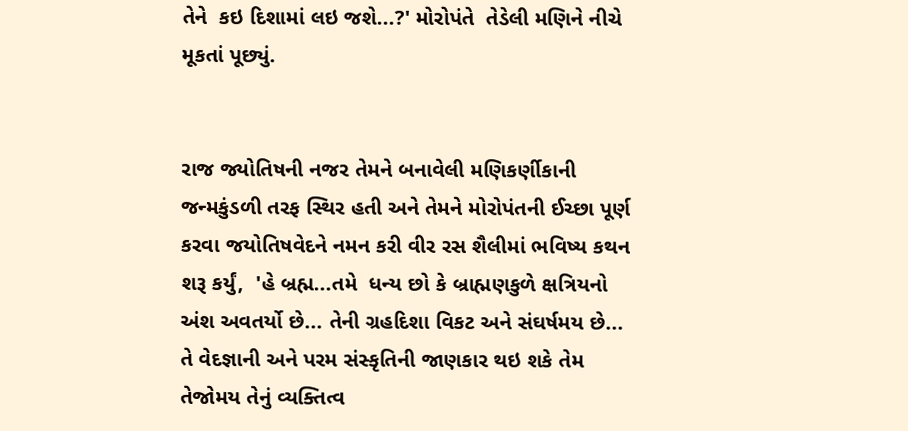તેને  કઇ દિશામાં લઇ જશે...?' મોરોપંતે  તેડેલી મણિને નીચે મૂકતાં પૂછ્યું.


રાજ જ્યોતિષની નજર તેમને બનાવેલી મણિકર્ણીકાની જન્મકુંડળી તરફ સ્થિર હતી અને તેમને મોરોપંતની ઈચ્છા પૂર્ણ કરવા જયોતિષવેદને નમન કરી વીર રસ શૈલીમાં ભવિષ્ય કથન શરૂ કર્યું,  'હે બ્રહ્મ...તમે  ધન્ય છો કે બ્રાહ્મણકુળે ક્ષત્રિયનો અંશ અવતર્યો છે... તેની ગ્રહદિશા વિકટ અને સંઘર્ષમય છે... તે વેદજ્ઞાની અને પરમ સંસ્કૃતિની જાણકાર થઇ શકે તેમ તેજોમય તેનું વ્યક્તિત્વ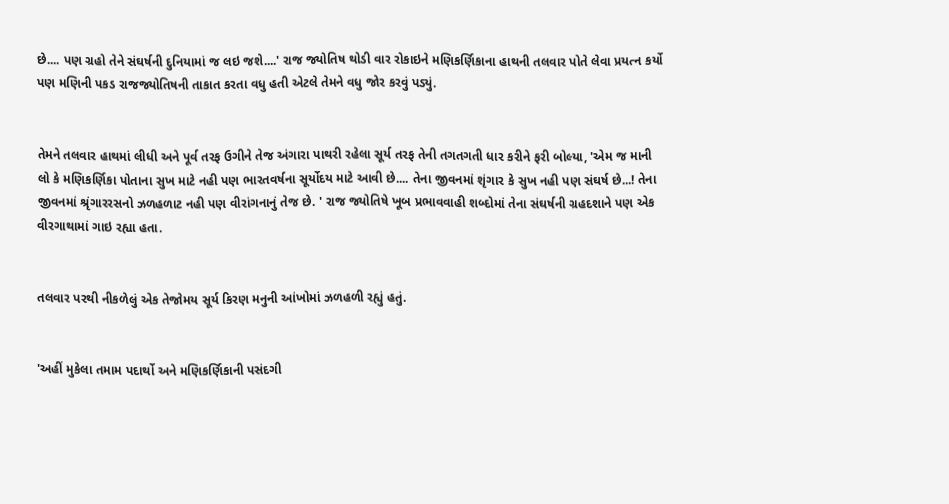છે.... પણ ગ્રહો તેને સંઘર્ષની દુનિયામાં જ લઇ જશે....' રાજ જ્યોતિષ થોડી વાર રોકાઇને મણિકર્ણિકાના હાથની તલવાર પોતે લેવા પ્રયત્ન કર્યો પણ મણિની પકડ રાજજ્યોતિષની તાકાત કરતા વધુ હતી એટલે તેમને વધુ જોર કરવું પડ્યું.


તેમને તલવાર હાથમાં લીધી અને પૂર્વ તરફ ઉગીને તેજ અંગારા પાથરી રહેલા સૂર્ય તરફ તેની તગતગતી ધાર કરીને ફરી બોલ્યા, 'એમ જ માની લો કે મણિકર્ણિકા પોતાના સુખ માટે નહી પણ ભારતવર્ષના સૂર્યોદય માટે આવી છે.... તેના જીવનમાં શૃંગાર કે સુખ નહી પણ સંઘર્ષ છે...! તેના જીવનમાં શ્રૃંગારરસનો ઝળહળાટ નહી પણ વીરાંગનાનું તેજ છે. ' રાજ જ્યોતિષે ખૂબ પ્રભાવવાહી શબ્દોમાં તેના સંઘર્ષની ગ્રહદશાને પણ એક વીરગાથામાં ગાઇ રહ્યા હતા.


તલવાર પરથી નીકળેલું એક તેજોમય સૂર્ય કિરણ મનુની આંખોમાં ઝળહળી રહ્યું હતું.


'અહીં મુકેલા તમામ પદાર્થો અને મણિકર્ણિકાની પસંદગી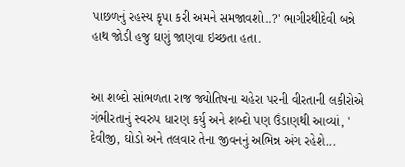પાછળનું રહસ્ય કૃપા કરી અમને સમજાવશો..?' ભાગીરથીદેવી બન્ને હાથ જોડી હજુ ઘણું જાણવા ઇચ્છતા હતા.


આ શબ્દો સાંભળતા રાજ જ્યોતિષના ચહેરા પરની વીરતાની લકીરોએ ગંભીરતાનું સ્વરુપ ધારણ કર્યુ અને શબ્દો પણ ઉંડાણથી આવ્યાં, ' દેવીજી, ઘોડો અને તલવાર તેના જીવનનું અભિન્ન અંગ રહેશે...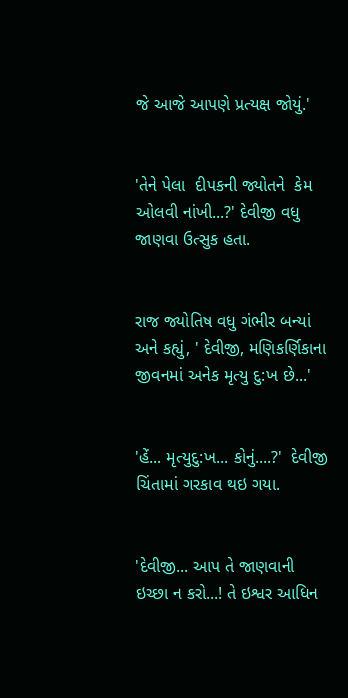જે આજે આપણે પ્રત્યક્ષ જોયું.'


'તેને પેલા  દીપકની જ્યોતને  કેમ ઓલવી નાંખી...?' દેવીજી વધુ જાણવા ઉત્સુક હતા.


રાજ જ્યોતિષ વધુ ગંભીર બન્યાં અને કહ્યું, ' દેવીજી, મણિકર્ણિકાના જીવનમાં અનેક મૃત્યુ દુ:ખ છે...'


'હેં... મૃત્યુદુ:ખ... કોનું....?'  દેવીજી ચિંતામાં ગરકાવ થઇ ગયા.


'દેવીજી... આપ તે જાણવાની ઇચ્છા ન કરો...! તે ઇશ્વર આધિન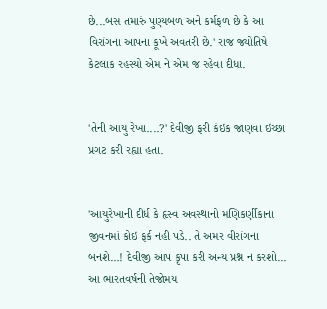છે...બસ તમારું પુણ્યબળ અને કર્મફળ છે કે આ વિરાંગના આપના કૂખે અવતરી છે.' રાજ જ્યોતિષે કેટલાક રહસ્યો એમ ને એમ જ રહેવા દીધા.


'તેની આયુ રેખા....?' દેવીજી ફરી કંઇક જાણવા ઇચ્છા પ્રગટ કરી રહ્યા હતા.


'આયુરેખાની દીર્ધ કે હૃસ્વ અવસ્થાનો મણિકર્ણીકાના જીવનમાં કોઇ ફર્ક નહી પડે.. તે અમર વીરાંગના બનશે…! દેવીજી આપ કૃપા કરી અન્ય પ્રશ્ન ન કરશો... આ ભારતવર્ષની તેજોમય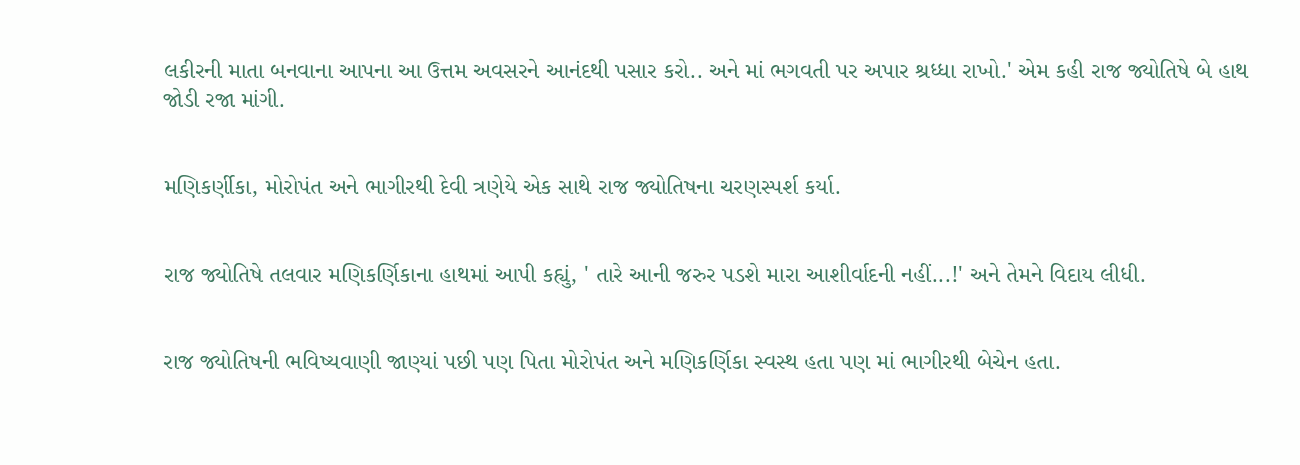લકીરની માતા બનવાના આપના આ ઉત્તમ અવસરને આનંદથી પસાર કરો.. અને માં ભગવતી પર અપાર શ્રધ્ધા રાખો.' એમ કહી રાજ જ્યોતિષે બે હાથ જોડી રજા માંગી.


મણિકર્ણીકા, મોરોપંત અને ભાગીરથી દેવી ત્રણેયે એક સાથે રાજ જ્યોતિષના ચરણસ્પર્શ કર્યા.


રાજ જ્યોતિષે તલવાર મણિકર્ણિકાના હાથમાં આપી કહ્યું, ' તારે આની જરુર પડશે મારા આશીર્વાદની નહીં...!' અને તેમને વિદાય લીધી.


રાજ જ્યોતિષની ભવિષ્યવાણી જાણ્યાં પછી પણ પિતા મોરોપંત અને મણિકર્ણિકા સ્વસ્થ હતા પણ માં ભાગીરથી બેચેન હતા.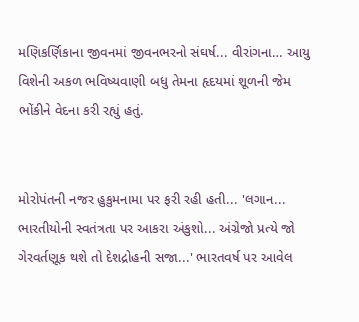મણિકર્ણિકાના જીવનમાં જીવનભરનો સંઘર્ષ... વીરાંગના… આયુ વિશેની અકળ ભવિષ્યવાણી બધુ તેમના હૃદયમાં શૂળની જેમ ભોંકીને વેદના કરી રહ્યું હતું.


મોરોપંતની નજર હુકુમનામા પર ફરી રહી હતી... 'લગાન... ભારતીયોની સ્વતંત્રતા પર આકરા અંકુશો... અંગ્રેજો પ્રત્યે જો ગેરવર્તણૂક થશે તો દેશદ્રોહની સજા...' ભારતવર્ષ પર આવેલ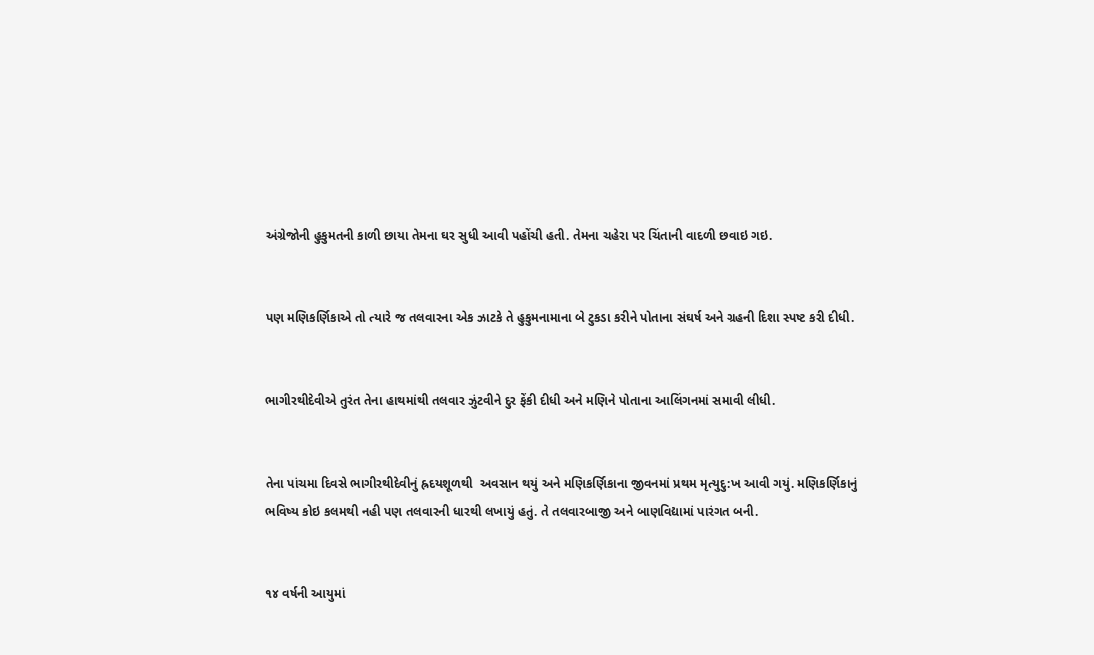અંગ્રેજોની હુકુમતની કાળી છાયા તેમના ઘર સુધી આવી પહોંચી હતી. તેમના ચહેરા પર ચિંતાની વાદળી છવાઇ ગઇ.


પણ મણિકર્ણિકાએ તો ત્યારે જ તલવારના એક ઝાટકે તે હુકુમનામાના બે ટુકડા કરીને પોતાના સંઘર્ષ અને ગ્રહની દિશા સ્પષ્ટ કરી દીધી.


ભાગીરથીદેવીએ તુરંત તેના હાથમાંથી તલવાર ઝુંટવીને દુર ફેંકી દીધી અને મણિને પોતાના આલિંગનમાં સમાવી લીધી.


તેના પાંચમા દિવસે ભાગીરથીદેવીનું હ્રદયશૂળથી  અવસાન થયું અને મણિકર્ણિકાના જીવનમાં પ્રથમ મૃત્યુદુ:ખ આવી ગયું. મણિકર્ણિકાનું ભવિષ્ય કોઇ કલમથી નહી પણ તલવારની ધારથી લખાયું હતું. તે તલવારબાજી અને બાણવિદ્યામાં પારંગત બની.


૧૪ વર્ષની આયુમાં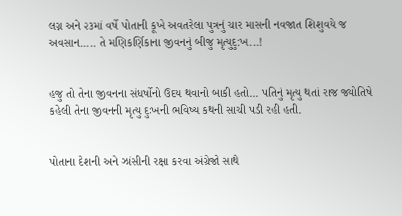લગ્ન અને ૨૩માં વર્ષે પોતાની કૂખે અવતરેલા પુત્રનું ચાર માસની નવજાત શિશુવયે જ અવસાન..... તે મણિકર્ણિકાના જીવનનું બીજુ મૃત્યુદુ:ખ...!


હજુ તો તેના જીવનના સંધર્ષોનો ઉદય થવાનો બાકી હતો... પતિનું મૃત્યુ થતાં રાજ જ્યોતિષે કહેલી તેના જીવનની મૃત્યુ દુઃખની ભવિષ્ય કથની સાચી પડી રહી હતી.


પોતાના દેશની અને ઝાંસીની રક્ષા કરવા અંગ્રેજો સાથે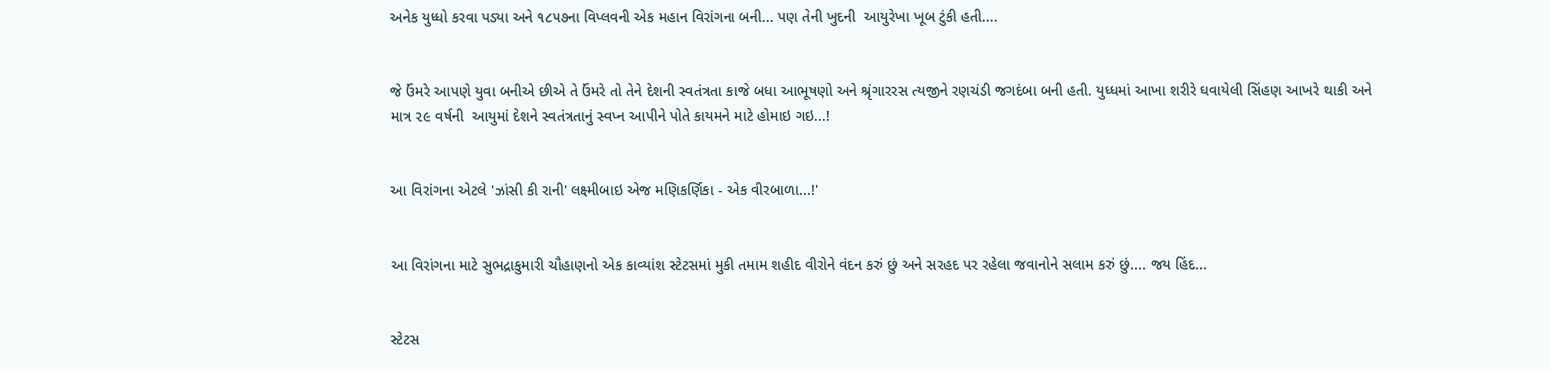અનેક યુધ્ધો કરવા પડ્યા અને ૧૮૫૭ના વિપ્લવની એક મહાન વિરાંગના બની... પણ તેની ખુદની  આયુરેખા ખૂબ ટુંકી હતી....


જે ઉંમરે આપણે યુવા બનીએ છીએ તે ઉંમરે તો તેને દેશની સ્વતંત્રતા કાજે બધા આભૂષણો અને શ્રૃંગારરસ ત્યજીને રણચંડી જગદંબા બની હતી. યુધ્ધમાં આખા શરીરે ઘવાયેલી સિંહણ આખરે થાકી અને માત્ર ૨૯ વર્ષની  આયુમાં દેશને સ્વતંત્રતાનું સ્વપ્ન આપીને પોતે કાયમને માટે હોમાઇ ગઇ...!


આ વિરાંગના એટલે 'ઝાંસી કી રાની' લક્ષ્મીબાઇ એજ મણિકર્ણિકા - એક વીરબાળા...!'


આ વિરાંગના માટે સુભદ્રાકુમારી ચૌહાણનો એક કાવ્યાંશ સ્ટેટસમાં મુકી તમામ શહીદ વીરોને વંદન કરું છું અને સરહદ પર રહેલા જવાનોને સલામ કરું છું.... જય હિંદ...


સ્ટેટસ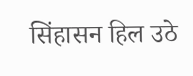सिंहासन हिल उठे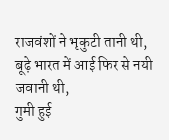राजवंशों ने भृकुटी तानी थी,
बूढ़े भारत में आई फिर से नयी जवानी थी,
गुमी हुई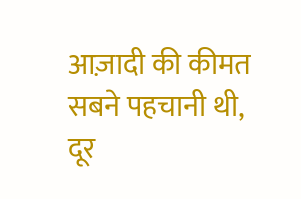आज़ादी की कीमत सबने पहचानी थी,
दूर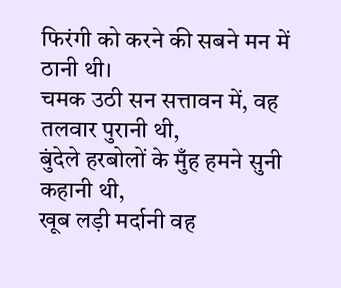फिरंगी को करने की सबने मन में ठानी थी।
चमक उठी सन सत्तावन में, वह तलवार पुरानी थी,
बुंदेले हरबोलों के मुँह हमने सुनी कहानी थी,
खूब लड़ी मर्दानी वह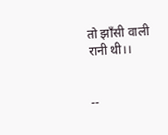तो झाँसी वाली रानी थी।।


--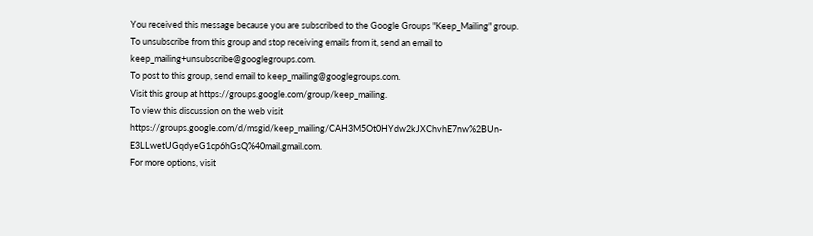You received this message because you are subscribed to the Google Groups "Keep_Mailing" group.
To unsubscribe from this group and stop receiving emails from it, send an email to keep_mailing+unsubscribe@googlegroups.com.
To post to this group, send email to keep_mailing@googlegroups.com.
Visit this group at https://groups.google.com/group/keep_mailing.
To view this discussion on the web visit https://groups.google.com/d/msgid/keep_mailing/CAH3M5Ot0HYdw2kJXChvhE7nw%2BUn-E3LLwetUGqdyeG1cp6hGsQ%40mail.gmail.com.
For more options, visit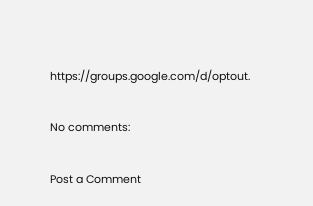https://groups.google.com/d/optout.

No comments:

Post a Comment